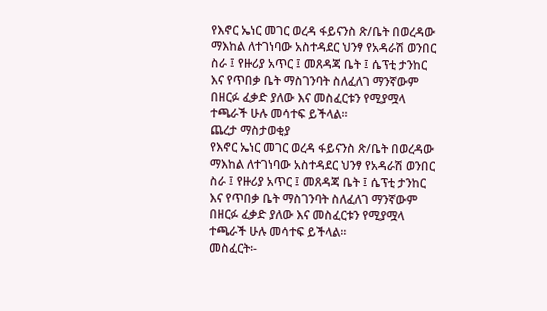የእኖር ኤነር መገር ወረዳ ፋይናንስ ጽ/ቤት በወረዳው ማእከል ለተገነባው አስተዳደር ህንፃ የአዳራሽ ወንበር ስራ ፤ የዙሪያ አጥር ፤ መጸዳጃ ቤት ፤ ሴፕቲ ታንከር እና የጥበቃ ቤት ማስገንባት ስለፈለገ ማንኛውም በዘርፉ ፈቃድ ያለው እና መስፈርቱን የሚያሟላ ተጫራች ሁሉ መሳተፍ ይችላል።
ጨረታ ማስታወቂያ
የእኖር ኤነር መገር ወረዳ ፋይናንስ ጽ/ቤት በወረዳው ማእከል ለተገነባው አስተዳደር ህንፃ የአዳራሽ ወንበር ስራ ፤ የዙሪያ አጥር ፤ መጸዳጃ ቤት ፤ ሴፕቲ ታንከር እና የጥበቃ ቤት ማስገንባት ስለፈለገ ማንኛውም በዘርፉ ፈቃድ ያለው እና መስፈርቱን የሚያሟላ ተጫራች ሁሉ መሳተፍ ይችላል።
መስፈርት፡-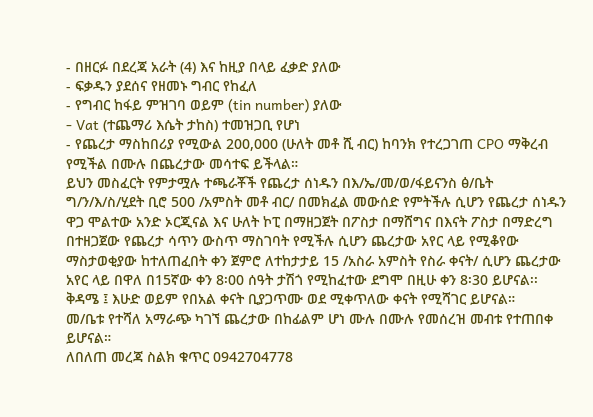- በዘርፉ በደረጃ አራት (4) እና ከዚያ በላይ ፈቃድ ያለው
- ፍቃዱን ያደሰና የዘመኑ ግብር የከፈለ
- የግብር ከፋይ ምዝገባ ወይም (tin number) ያለው
- Vat (ተጨማሪ እሴት ታከስ) ተመዝጋቢ የሆነ
- የጨረታ ማስከበሪያ የሚውል 200,000 (ሁለት መቶ ሺ ብር) ከባንክ የተረጋገጠ CPO ማቅረብ የሚችል በሙሉ በጨረታው መሳተፍ ይችላል።
ይህን መስፈርት የምታሟሉ ተጫራቾች የጨረታ ሰነዱን በእ/ኤ/መ/ወ/ፋይናንስ ፅ/ቤት ግ/ን/እ/ስ/ሂደት ቢሮ 500 /አምስት መቶ ብር/ በመክፈል መውሰድ የምትችሉ ሲሆን የጨረታ ሰነዱን ዋጋ ሞልተው አንድ ኦርጂናል እና ሁለት ኮፒ በማዘጋጀት በፖስታ በማሸግና በእናት ፖስታ በማድረግ በተዘጋጀው የጨረታ ሳጥን ውስጥ ማስገባት የሚችሉ ሲሆን ጨረታው አየር ላይ የሚቆየው ማስታወቂያው ከተለጠፈበት ቀን ጀምሮ ለተከታታይ 15 /አስራ አምስት የስራ ቀናት/ ሲሆን ጨረታው አየር ላይ በዋለ በ15ኛው ቀን 8፡00 ሰዓት ታሽጎ የሚከፈተው ደግሞ በዚሁ ቀን 8፡30 ይሆናል፡፡ ቅዳሜ ፤ እሁድ ወይም የበአል ቀናት ቢያጋጥሙ ወደ ሚቀጥለው ቀናት የሚሻገር ይሆናል።
መ/ቤቱ የተሻለ አማራጭ ካገኘ ጨረታው በከፊልም ሆነ ሙሉ በሙሉ የመሰረዝ መብቱ የተጠበቀ ይሆናል።
ለበለጠ መረጃ ስልክ ቁጥር 0942704778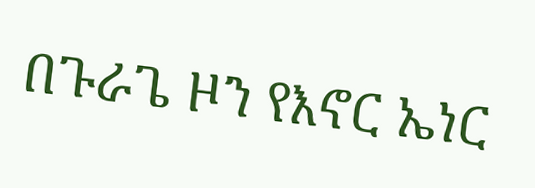በጉራጌ ዞን የእኖር ኤነር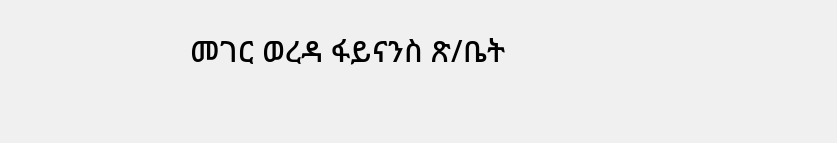መገር ወረዳ ፋይናንስ ጽ/ቤት